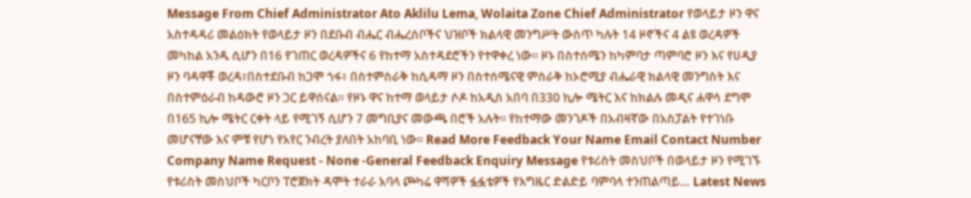Message From Chief Administrator Ato Aklilu Lema, Wolaita Zone Chief Administrator የወላይታ ዞን ዋና አስተዳዳሪ መልዕክት የወላይታ ዞን በደቡብ ብሔር ብሔረሰቦችና ህዝቦች ክልላዊ መንግሥት ውስጥ ካሉት 14 ዞኖችና 4 ልዩ ወረዳዎች መካከል አንዱ ሲሆን በ16 የገጠር ወረዳዎችና 6 የከተማ አስተዳደሮችን የተዋቀረ ነው፡፡ ዞኑ በስተሰሜን ከካምባታ ጣምባሮ ዞን እና የሀዲያ ዞን ባዳዋቾ ወረዳ፣በስተደቡብ ከጋሞ ጎፋ፣ በስተምስራቅ ከሲዳማ ዞን በስተሰሜናዊ ምስራቅ ከኦሮሚያ ብሔራዊ ክልላዊ መንግስት እና በስተምዕራብ ከዳውሮ ዞን ጋር ይዋሰናል፡፡ የዞኑ ዋና ከተማ ወላይታ ሶዶ ከአዲስ አበባ በ330 ኪሎ ሜትር እና ከክልሉ መዲና ሐዋሳ ደግሞ በ165 ኪሎ ሜትር ርቀት ላይ የሚገኝ ሲሆን 7 መግቢያና መውጫ በሮች አሉት፡፡ የከተማው መንገዶች በአብዛኛው በአስፓልት የተገነቡ መሆናቸው እና ምቹ የሆነ የአየር ንብረት ያለበት አከባቢ ነው፡፡ Read More Feedback Your Name Email Contact Number Company Name Request - None -General Feedback Enquiry Message የቱሪስት መስህቦች በወላይታ ዞን የሚገኙ የቱሪስት መስህቦች ካርቦን ፐሮጀክት ዳሞት ተራራ አባላ ጮካሬ ዋሻዎች ፏፏቴዎች የእግዜር ድልድይ ባምባላ ተንጠልጣይ… Latest News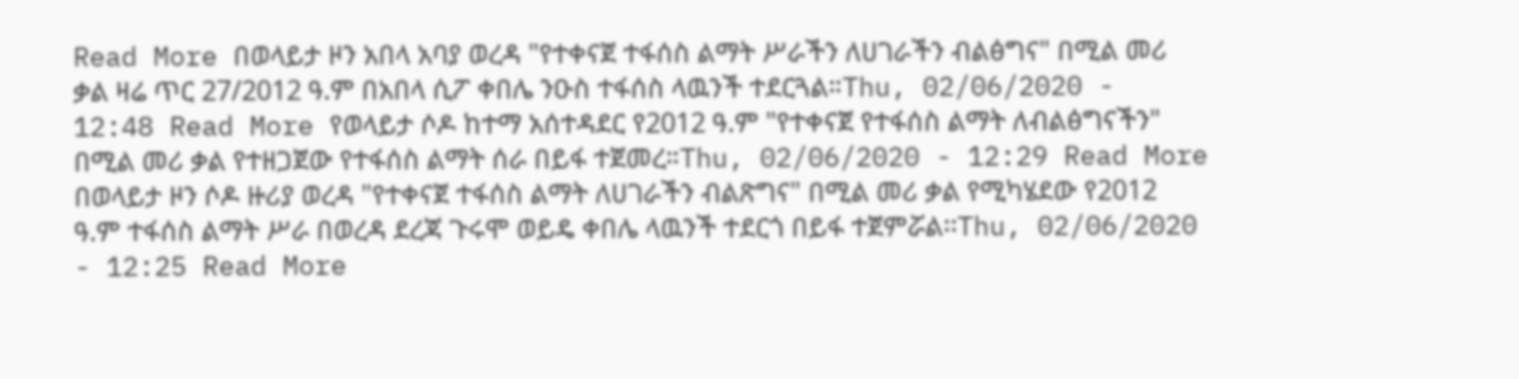Read More በወላይታ ዞን አበላ አባያ ወረዳ "የተቀናጀ ተፋሰስ ልማት ሥራችን ለሀገራችን ብልፅግና" በሚል መሪ ቃል ዛሬ ጥር 27/2012 ዓ.ም በአበላ ሲፖ ቀበሌ ንዑስ ተፋሰስ ላዉንች ተደርጓል።Thu, 02/06/2020 - 12:48 Read More የወላይታ ሶዶ ከተማ አሰተዳደር የ2012 ዓ.ም "የተቀናጀ የተፋሰስ ልማት ለብልፅግናችን" በሚል መሪ ቃል የተዘጋጀው የተፋሰስ ልማት ሰራ በይፋ ተጀመረ።Thu, 02/06/2020 - 12:29 Read More በወላይታ ዞን ሶዶ ዙሪያ ወረዳ "የተቀናጀ ተፋሰስ ልማት ለሀገራችን ብልጽግና" በሚል መሪ ቃል የሚካሄደው የ2012 ዓ.ም ተፋሰስ ልማት ሥራ በወረዳ ደረጃ ጉሩሞ ወይዴ ቀበሌ ላዉንች ተደርጎ በይፋ ተጀምሯል፡፡Thu, 02/06/2020 - 12:25 Read More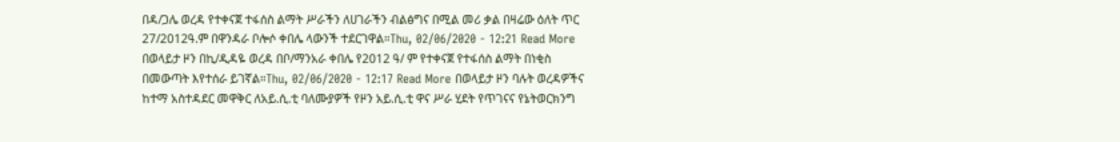በዳ/ጋሌ ወረዳ የተቀናጀ ተፋሰስ ልማት ሥራችን ለሀገራችን ብልፅግና በሚል መሪ ቃል በዛሬው ዕለት ጥር 27/2012ዓ.ም በዋንዳራ ቦሎሶ ቀበሌ ላውንች ተደርገዋል።Thu, 02/06/2020 - 12:21 Read More በወላይታ ዞን በኪ/ዲዳዬ ወረዳ በቦ/ማንአራ ቀበሌ የ2012 ዓ/ ም የተቀናጀ የተፋሰስ ልማት በነቂስ በመውጣት እየተሰራ ይገኛል።Thu, 02/06/2020 - 12:17 Read More በወላይታ ዞን ባሉት ወረዳዎችና ከተማ አስተዳደር መዋቅር ለአይ.ሲ.ቲ ባለሙያዎች የዞን አይ.ሲ.ቲ ዋና ሥራ ሂደት የጥገናና የኔትወርክንግ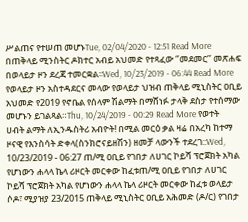ሥልጠና የተሠጠ መሆኑTue, 02/04/2020 - 12:51 Read More በጠቅላይ ሚንስትር ዶክተር አብይ አህመድ የተጻፈው ‘’መደመር’’ መጽሐፍ በወላይታ ዞን ደረጃ ተመርቋል፡፡Wed, 10/23/2019 - 06:44 Read More የወላይታ ዞን አስተዳደርና መላው የወላይታ ህዝብ ጠቅላይ ሚኒስትር ዐቢይ አህመድ የ2019 የኖቤል የሰላም ሽልማት በማሸነፉ ታላቅ ደስታ የተሰማው መሆኑን ይገልጻል።Thu, 10/24/2019 - 00:29 Read More የወተት ሀብት ልማት ለኢንዱስትሪ አብዮት! በሚል መርዕ ቃል ዛሬ በአረካ ከተማ ዞናዊ የእንስሳት ድቀላ(ስንክሮናይዘሽን) ዘመቻ ላውንች ተደረገ::Wed, 10/23/2019 - 06:27 ጠ/ሚ ዐቢይ የገበታ ለሀገር ኮይሻ ፕሮጀክት አካል የሆነውን ሐላላ ኬላ ሪዞርት መርቀው ከፈቱጠ/ሚ ዐቢይ የገበታ ለሀገር ኮይሻ ፕሮጀክት አካል የሆነውን ሐላላ ኬላ ሪዞርት መርቀው ከፈቱ ወላይታ ሶዶ፣ ሚያዝያ 23/2015 ጠቅላይ ሚኒስትር ዐቢይ አሕመድ (ዶ/ር) የገበታ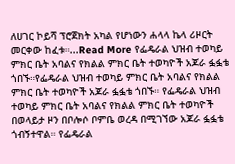ለሀገር ኮይሻ ፕሮጀክት አካል የሆነውን ሐላላ ኬላ ሪዞርት መርቀው ከፈቱ።...Read More የፌዴራል ህዝብ ተወካይ ምክር ቤት አባልና የክልል ምክር ቤት ተወካዮች አጆራ ፏፏቴ ጎበኙ።የፌዴራል ህዝብ ተወካይ ምክር ቤት አባልና የክልል ምክር ቤት ተወካዮች አጆራ ፏፏቴ ጎበኙ። የፌዴራል ህዝብ ተወካይ ምክር ቤት አባልና የክልል ምክር ቤት ተወካዮች በወላይታ ዞን በቦሎሶ ቦምቤ ወረዳ በሚገኘው አጆራ ፏፏቴ ጎብኝተዋል። የፌዴራል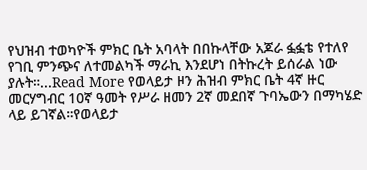የህዝብ ተወካዮች ምክር ቤት አባላት በበኩላቸው አጆራ ፏፏቴ የተለየ የገቢ ምንጭና ለተመልካች ማራኪ እንደሆነ በትኩረት ይሰራል ነው ያሉት።...Read More የወላይታ ዞን ሕዝብ ምክር ቤት 4ኛ ዙር መርሃግብር 10ኛ ዓመት የሥራ ዘመን 2ኛ መደበኛ ጉባኤውን በማካሄድ ላይ ይገኛል።የወላይታ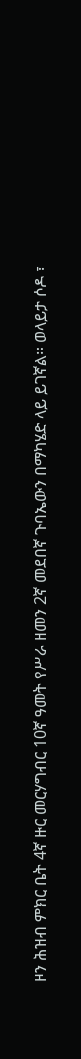ዞን ሕዝብ ምክር ቤት 4ኛ ዙር መርሃግብር 10ኛ ዓመት የሥራ ዘመን 2ኛ መደበኛ ጉባኤውን በማካሄድ ላይ ይገኛል። ወላይታ ሶዶ ፣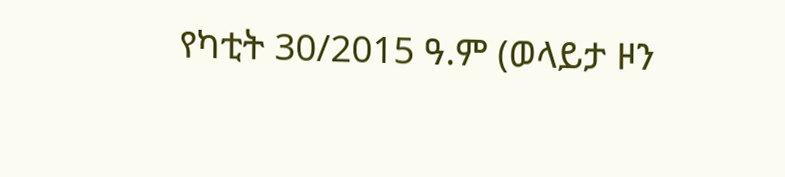የካቲት 30/2015 ዓ.ም (ወላይታ ዞን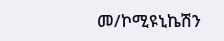መ/ኮሚዩኒኬሽን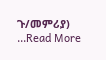ጉ/መምሪያ) ...Read More